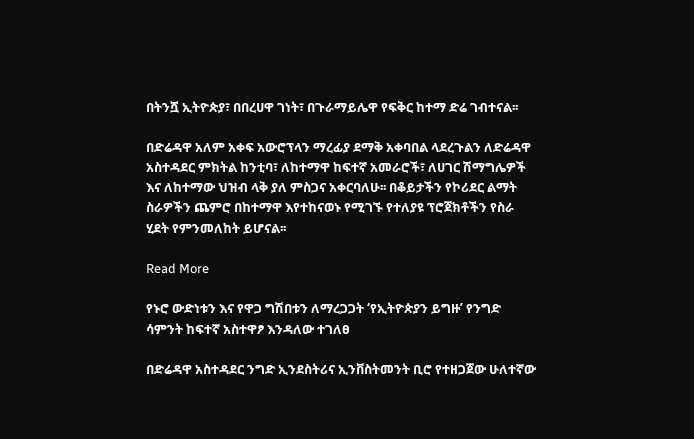በትንሿ ኢትዮጵያ፣ በበረሀዋ ገነት፣ በጉራማይሌዋ የፍቅር ከተማ ድሬ ገብተናል፡፡

በድሬዳዋ አለም አቀፍ አውሮፕላን ማረፊያ ደማቅ አቀባበል ላደረጉልን ለድሬዳዋ አስተዳደር ምክትል ከንቲባ፣ ለከተማዋ ከፍተኛ አመራሮች፣ ለሀገር ሽማግሌዎች እና ለከተማው ህዝብ ላቅ ያለ ምስጋና አቀርባለሁ፡፡ በቆይታችን የኮሪደር ልማት ስራዎችን ጨምሮ በከተማዋ እየተከናወኑ የሚገኙ የተለያዩ ፕሮጀክቶችን የስራ ሂደት የምንመለከት ይሆናል፡፡

Read More

የኑሮ ውድነቱን እና የዋጋ ግሽበቱን ለማረጋጋት ‘የኢትዮጵያን ይግዙ’ የንግድ ሳምንት ከፍተኛ አስተዋፆ እንዳለው ተገለፀ

በድሬዳዋ አስተዳደር ንግድ ኢንደስትሪና ኢንቨስትመንት ቢሮ የተዘጋጀው ሁለተኛው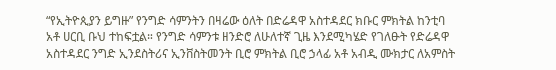“የኢትዮጲያን ይግዙ” የንግድ ሳምንትን በዛሬው ዕለት በድሬዳዋ አስተዳደር ክቡር ምክትል ከንቲባ አቶ ሀርቢ ቡህ ተከፍቷል። የንግድ ሳምንቱ ዘንድሮ ለሁለተኛ ጊዜ እንደሚካሄድ የገለፁት የድሬዳዋ አስተዳደር ንግድ ኢንደስትሪና ኢንቨስትመንት ቢሮ ምክትል ቢሮ ኃላፊ አቶ አብዲ ሙክታር ለአምስት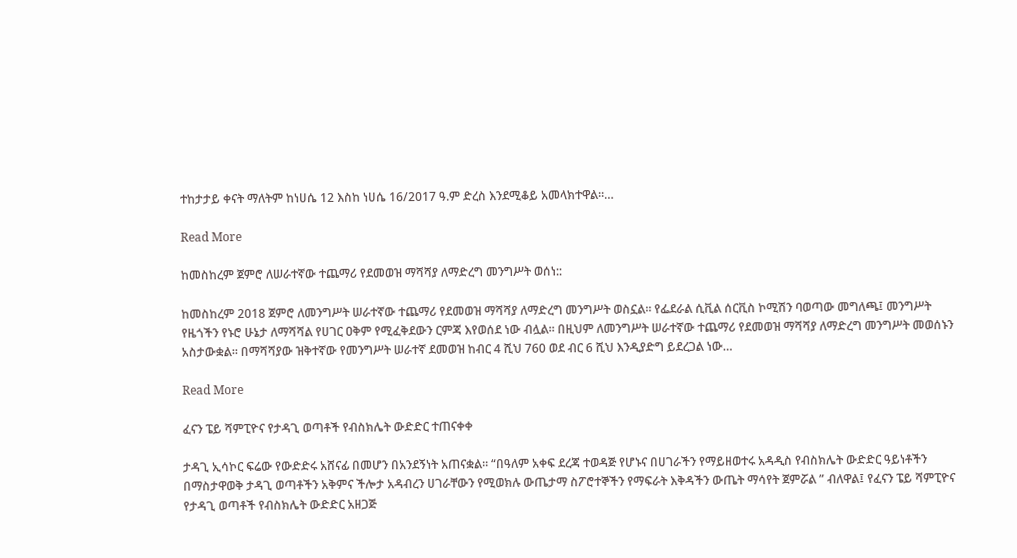ተከታታይ ቀናት ማለትም ከነሀሴ 12 እስከ ነሀሴ 16/2017 ዓ.ም ድረስ እንደሚቆይ አመላክተዋል።…

Read More

ከመስከረም ጀምሮ ለሠራተኛው ተጨማሪ የደመወዝ ማሻሻያ ለማድረግ መንግሥት ወሰነ::

ከመስከረም 2018 ጀምሮ ለመንግሥት ሠራተኛው ተጨማሪ የደመወዝ ማሻሻያ ለማድረግ መንግሥት ወስኗል፡፡ የፌደራል ሲቪል ሰርቪስ ኮሚሽን ባወጣው መግለጫ፤ መንግሥት የዜጎችን የኑሮ ሁኔታ ለማሻሻል የሀገር ዐቅም የሚፈቅደውን ርምጃ እየወሰደ ነው ብሏል፡፡ በዚህም ለመንግሥት ሠራተኛው ተጨማሪ የደመወዝ ማሻሻያ ለማድረግ መንግሥት መወሰኑን አስታውቋል፡፡ በማሻሻያው ዝቅተኛው የመንግሥት ሠራተኛ ደመወዝ ከብር 4 ሺህ 760 ወደ ብር 6 ሺህ እንዲያድግ ይደረጋል ነው…

Read More

ፈናን ፔይ ሻምፒዮና የታዳጊ ወጣቶች የብስክሌት ውድድር ተጠናቀቀ

ታዳጊ ኢሳኮር ፍሬው የውድድሩ አሸናፊ በመሆን በአንደኝነት አጠናቋል። “በዓለም አቀፍ ደረጃ ተወዳጅ የሆኑና በሀገራችን የማይዘወተሩ አዳዲስ የብስክሌት ውድድር ዓይነቶችን በማስታዋወቅ ታዳጊ ወጣቶችን አቅምና ችሎታ አዳብረን ሀገራቸውን የሚወክሉ ውጤታማ ስፖሮተኞችን የማፍራት እቅዳችን ውጤት ማሳየት ጀምሯል ” ብለዋል፤ የፈናን ፔይ ሻምፒዮና የታዳጊ ወጣቶች የብስክሌት ውድድር አዘጋጅ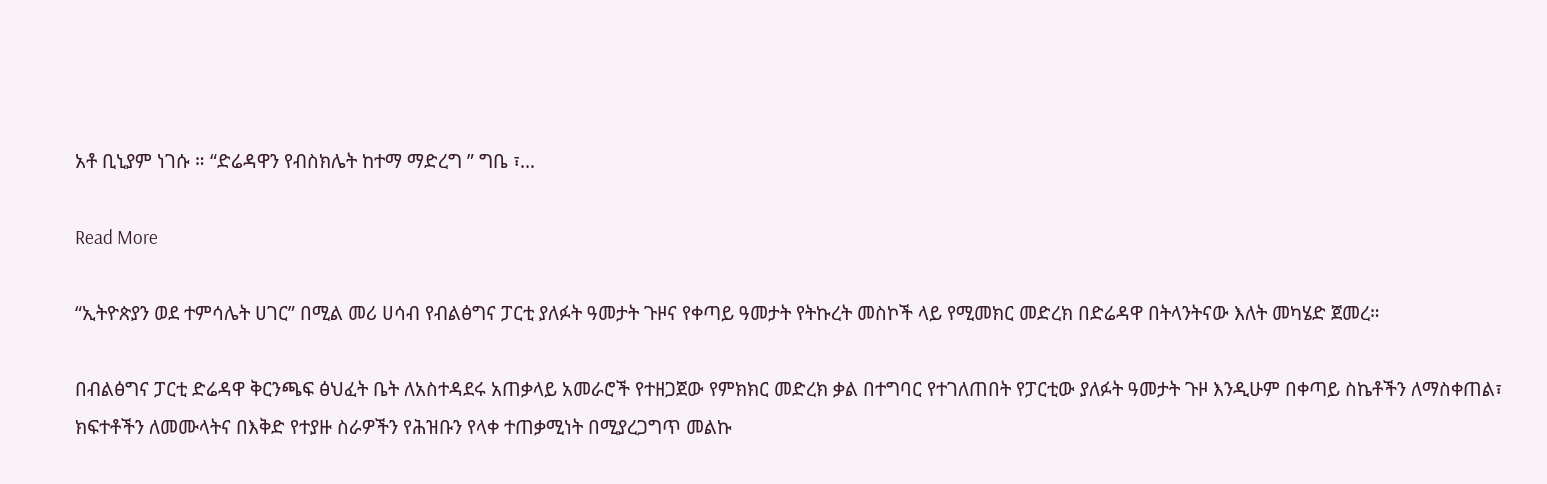አቶ ቢኒያም ነገሱ ። “ድሬዳዋን የብስክሌት ከተማ ማድረግ ” ግቤ ፣…

Read More

“ኢትዮጵያን ወደ ተምሳሌት ሀገር” በሚል መሪ ሀሳብ የብልፅግና ፓርቲ ያለፉት ዓመታት ጉዞና የቀጣይ ዓመታት የትኩረት መስኮች ላይ የሚመክር መድረክ በድሬዳዋ በትላንትናው እለት መካሄድ ጀመረ።

በብልፅግና ፓርቲ ድሬዳዋ ቅርንጫፍ ፅህፈት ቤት ለአስተዳደሩ አጠቃላይ አመራሮች የተዘጋጀው የምክክር መድረክ ቃል በተግባር የተገለጠበት የፓርቲው ያለፉት ዓመታት ጉዞ እንዲሁም በቀጣይ ስኬቶችን ለማስቀጠል፣ ክፍተቶችን ለመሙላትና በእቅድ የተያዙ ስራዎችን የሕዝቡን የላቀ ተጠቃሚነት በሚያረጋግጥ መልኩ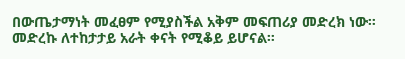በውጤታማነት መፈፀም የሚያስችል አቅም መፍጠሪያ መድረክ ነው። መድረኩ ለተከታታይ አራት ቀናት የሚቆይ ይሆናል።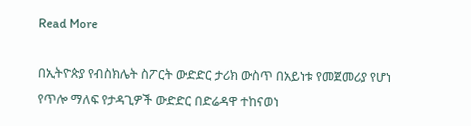Read More

በኢትዮጵያ የብስክሌት ስፖርት ውድድር ታሪክ ውስጥ በአይነቱ የመጀመሪያ የሆነ የጥሎ ማለፍ የታዳጊዎች ውድድር በድሬዳዋ ተከናወነ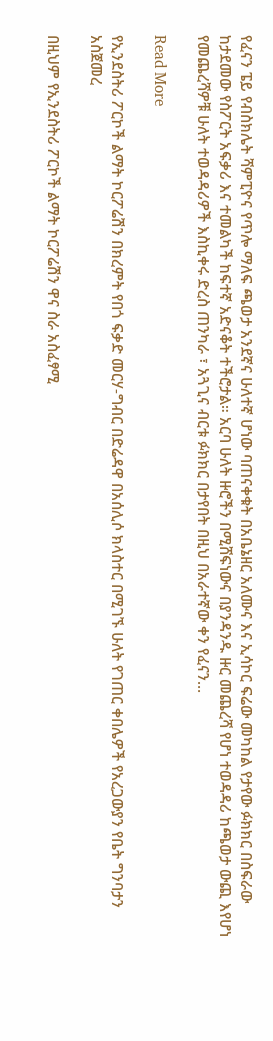የፈናን ፔይ የብስክሌት ሻምፒዮና የጥሎ ማለፍ ጫወታ አንደኛና ሁለተኛ ሆነው ባጠናቀቁት በአቤኔዘር አለሙና እና ኢሳኮር ፍሬው መካከል የታየው ፉክክር በስፍራው ከታደመው የስፖርት አፍቃሪ እና ተመልካች ከፍተኛ አድናቆት ተችሮታል። አርባ ሁለት ዙሮችን በሚሸፍነውና በያንዳንዱ ዙር መጨረሻ የሆነ ተወዳዳሪ ከጫወታ ውጪ እየሆነ የመጨረሻዎቹ ሁለት ተወዳዳሪዎች እስኪቀሩ ድረስ ጠንካራ ፣ አጓጊና ብርቱ ፉክክር በታየበት በዚህ በአራተኛው ቀን የፈናን…

Read More

የኢንደስትሪ ፖርኮች ልማት ኮርፖሬሽን በክረምት የበጎ ፍቃድ መርሃ-ግብር በድሬዳዋ በአሰሊሶ ክላስተር በሚገኙ ሁለት የገጠር ቀበሌዎች የአረጋውያን የቤት ግንባታን አስጀመረ

በዚህም የኢንደስትሪ ፖርኮች ልማት ኮርፖሬሽን ዋና ስራ አስፈፃሚ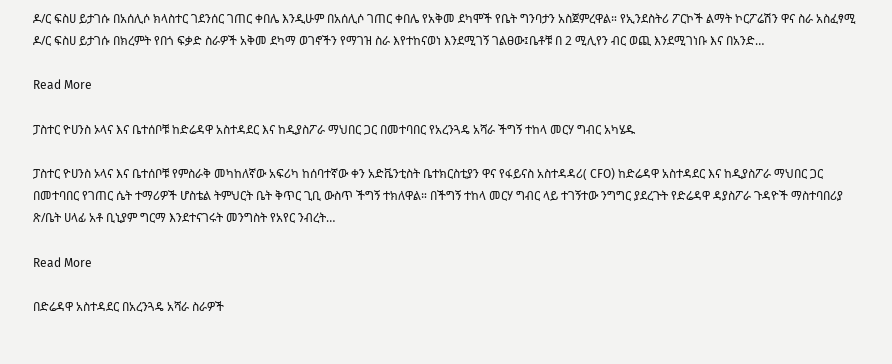ዶ/ር ፍስሀ ይታገሱ በአሰሊሶ ክላስተር ገደንሰር ገጠር ቀበሌ እንዲሁም በአሰሊሶ ገጠር ቀበሌ የአቅመ ደካሞች የቤት ግንባታን አስጀምረዋል። የኢንደስትሪ ፖርኮች ልማት ኮርፖሬሽን ዋና ስራ አስፈፃሚ ዶ/ር ፍስሀ ይታገሱ በክረምት የበጎ ፍቃድ ስራዎች አቅመ ደካማ ወገኖችን የማገዝ ስራ እየተከናወነ እንደሚገኝ ገልፀው፤ቤቶቹ በ 2 ሚሊየን ብር ወጪ እንደሚገነቡ እና በአንድ…

Read More

ፓስተር ዮሀንስ ኦላና እና ቤተሰቦቹ ከድሬዳዋ አስተዳደር እና ከዲያስፖራ ማህበር ጋር በመተባበር የአረንጓዴ አሻራ ችግኝ ተከላ መርሃ ግብር አካሄዱ

ፓስተር ዮሀንስ ኦላና እና ቤተሰቦቹ የምስራቅ መካከለኛው አፍሪካ ከሰባተኛው ቀን አድቬንቲስት ቤተክርስቲያን ዋና የፋይናስ አስተዳዳሪ( CFO) ከድሬዳዋ አስተዳደር እና ከዲያስፖራ ማህበር ጋር በመተባበር የገጠር ሴት ተማሪዎች ሆስቴል ትምህርት ቤት ቅጥር ጊቢ ውስጥ ችግኝ ተክለዋል። በችግኝ ተከላ መርሃ ግብር ላይ ተገኝተው ንግግር ያደረጉት የድሬዳዋ ዳያስፖራ ጉዳዮች ማስተባበሪያ ጽ/ቤት ሀላፊ አቶ ቢኒያም ግርማ እንደተናገሩት መንግስት የአየር ንብረት…

Read More

በድሬዳዋ አስተዳደር በአረንጓዴ አሻራ ስራዎች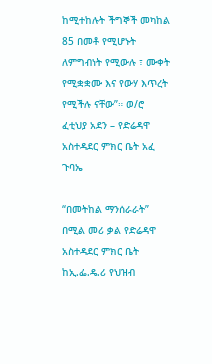ከሚተከሉት ችግኞች መካከል 85 በመቶ የሚሆኑት ለምግብነት የሚውሉ ፣ ሙቀት የሚቋቋሙ እና የውሃ እጥረት የሚችሉ ናቸው”። ወ/ሮ ፈቲህያ አደን – የድሬዳዋ አስተዳደር ምክር ቤት አፈ ጉባኤ

“በመትከል ማንሰራራት” በሚል መሪ ቃል የድሬዳዋ አስተዳደር ምክር ቤት ከኢ.ፌ.ዴ.ሪ የህዝብ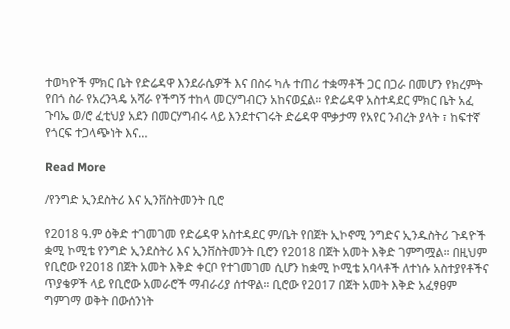ተወካዮች ምክር ቤት የድሬዳዋ እንደራሴዎች እና በስሩ ካሉ ተጠሪ ተቋማቶች ጋር በጋራ በመሆን የክረምት የበጎ ስራ የአረንጓዴ አሻራ የችግኝ ተከላ መርሃግብርን አከናወኗል። የድሬዳዋ አስተዳደር ምክር ቤት አፈ ጉባኤ ወ/ሮ ፈቲህያ አደን በመርሃግብሩ ላይ እንደተናገሩት ድሬዳዋ ሞቃታማ የአየር ንብረት ያላት ፣ ከፍተኛ የጎርፍ ተጋላጭነት እና…

Read More

/የንግድ ኢንደስትሪ እና ኢንቨስትመንት ቢሮ

የ2018 ዓ.ም ዕቅድ ተገመገመ የድሬዳዋ አስተዳደር ም/ቤት የበጀት ኢኮኖሚ ንግድና ኢንዱስትሪ ጉዳዮች ቋሚ ኮሚቴ የንግድ ኢንደስትሪ እና ኢንቨስትመንት ቢሮን የ2018 በጀት አመት እቅድ ገምግሟል። በዚህም የቢሮው የ2018 በጀት አመት እቅድ ቀርቦ የተገመገመ ሲሆን ከቋሚ ኮሚቴ አባላቶች ለተነሱ አስተያየቶችና ጥያቄዎች ላይ የቢሮው አመራሮች ማብራሪያ ሰተዋል። ቢሮው የ2017 በጀት አመት እቅድ አፈፃፀም ግምገማ ወቅት በውሰንነት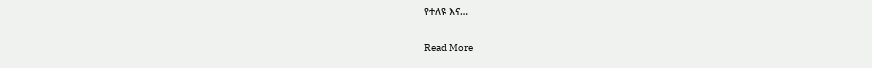የተለዩ እና…

Read More